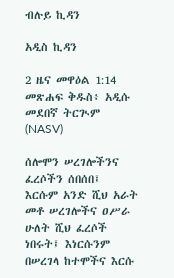ብሉይ ኪዳን

አዲስ ኪዳን

2 ዜና መዋዕል 1:14 መጽሐፍ ቅዱስ፥ አዲሱ መደበኛ ትርጒም (NASV)

ሰሎሞን ሠረገሎችንና ፈረሶችን ሰበሰበ፤ እርሱም አንድ ሺህ አራት መቶ ሠረገሎችና ዐሥራ ሁለት ሺህ ፈረሶች ነበሩት፤ እነርሱንም በሠረገላ ከተሞችና እርሱ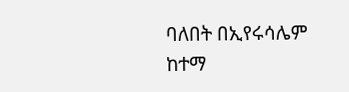ባለበት በኢየሩሳሌም ከተማ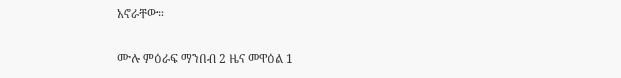አኖራቸው።

ሙሉ ምዕራፍ ማንበብ 2 ዜና መዋዕል 1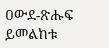ዐውደ-ጽሑፍ ይመልከቱ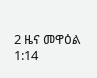2 ዜና መዋዕል 1:14